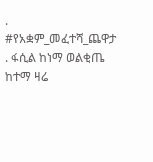. #የአቋም_መፈተሻ_ጨዋታ . ፋሲል ከነማ ወልቂጤ ከተማ ዛሬ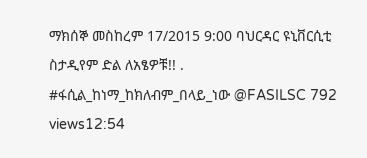ማክሰኞ መስከረም 17/2015 9:00 ባህርዳር ዩኒቨርሲቲ ስታዲየም ድል ለአፄዎቹ!! . #ፋሲል_ከነማ_ከክለብም_በላይ_ነው @FASILSC 792 views12:54